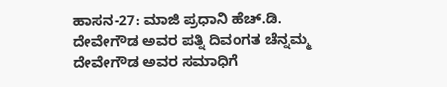ಹಾಸನ-27: ಮಾಜಿ ಪ್ರಧಾನಿ ಹೆಚ್.ಡಿ. ದೇವೇಗೌಡ ಅವರ ಪತ್ನಿ ದಿವಂಗತ ಚೆನ್ನಮ್ಮ ದೇವೇಗೌಡ ಅವರ ಸಮಾಧಿಗೆ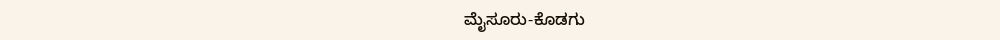ಮೈಸೂರು-ಕೊಡಗು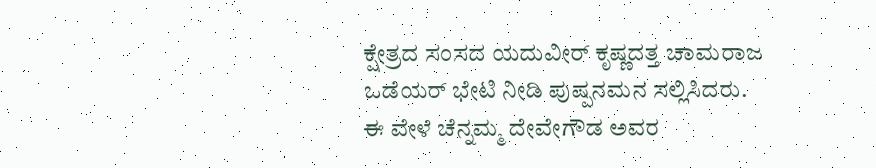ಕ್ಷೇತ್ರದ ಸಂಸದ ಯದುವೀರ್ ಕೃಷ್ಣದತ್ತ ಚಾಮರಾಜ ಒಡೆಯರ್ ಭೇಟಿ ನೀಡಿ ಪುಷ್ಪನಮನ ಸಲ್ಲಿಸಿದರು.
ಈ ವೇಳೆ ಚೆನ್ನಮ್ಮ ದೇವೇಗೌಡ ಅವರ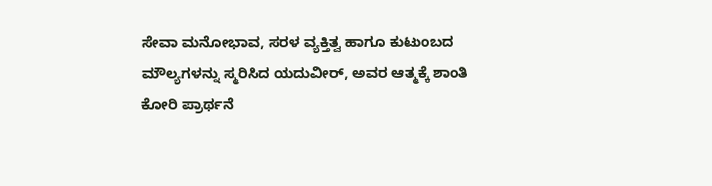ಸೇವಾ ಮನೋಭಾವ, ಸರಳ ವ್ಯಕ್ತಿತ್ವ ಹಾಗೂ ಕುಟುಂಬದ ಮೌಲ್ಯಗಳನ್ನು ಸ್ಮರಿಸಿದ ಯದುವೀರ್, ಅವರ ಆತ್ಮಕ್ಕೆ ಶಾಂತಿ ಕೋರಿ ಪ್ರಾರ್ಥನೆ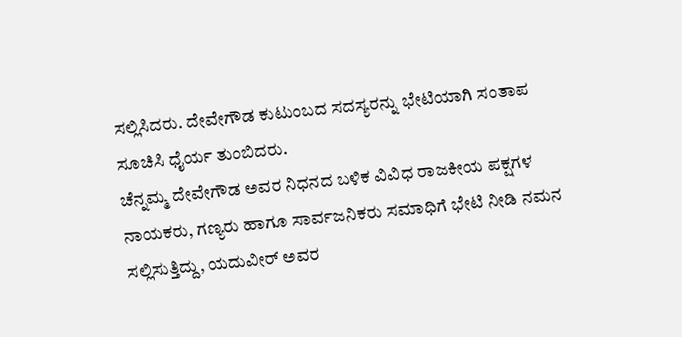ಸಲ್ಲಿಸಿದರು. ದೇವೇಗೌಡ ಕುಟುಂಬದ ಸದಸ್ಯರನ್ನು ಭೇಟಿಯಾಗಿ ಸಂತಾಪ ಸೂಚಿಸಿ ಧೈರ್ಯ ತುಂಬಿದರು.
ಚೆನ್ನಮ್ಮ ದೇವೇಗೌಡ ಅವರ ನಿಧನದ ಬಳಿಕ ವಿವಿಧ ರಾಜಕೀಯ ಪಕ್ಷಗಳ ನಾಯಕರು, ಗಣ್ಯರು ಹಾಗೂ ಸಾರ್ವಜನಿಕರು ಸಮಾಧಿಗೆ ಭೇಟಿ ನೀಡಿ ನಮನ ಸಲ್ಲಿಸುತ್ತಿದ್ದು, ಯದುವೀರ್ ಅವರ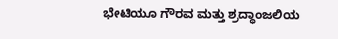ಭೇಟಿಯೂ ಗೌರವ ಮತ್ತು ಶ್ರದ್ಧಾಂಜಲಿಯ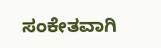ಸಂಕೇತವಾಗಿ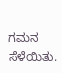ಗಮನ ಸೆಳೆಯಿತು.